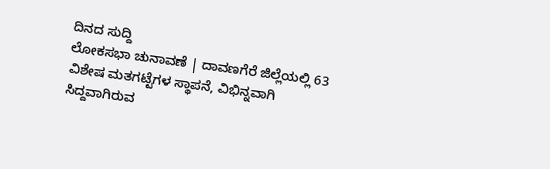ದಿನದ ಸುದ್ದಿ
ಲೋಕಸಭಾ ಚುನಾವಣೆ | ದಾವಣಗೆರೆ ಜಿಲ್ಲೆಯಲ್ಲಿ 63 ವಿಶೇಷ ಮತಗಟ್ಟೆಗಳ ಸ್ಥಾಪನೆ, ವಿಭಿನ್ನವಾಗಿ ಸಿದ್ದವಾಗಿರುವ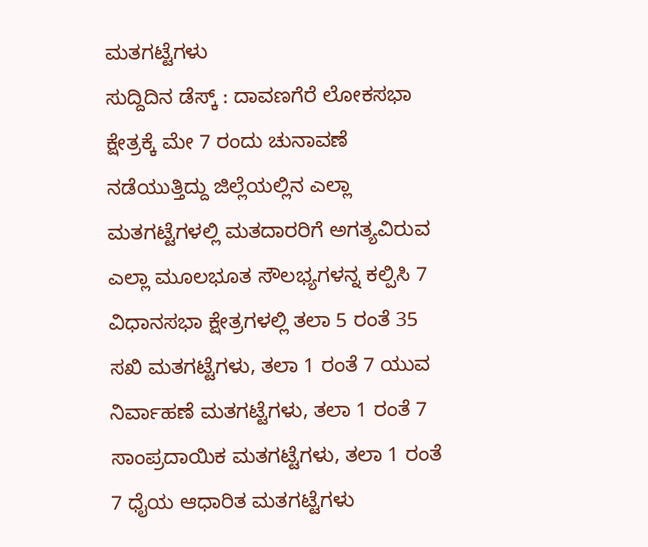ಮತಗಟ್ಟೆಗಳು
ಸುದ್ದಿದಿನ ಡೆಸ್ಕ್ : ದಾವಣಗೆರೆ ಲೋಕಸಭಾ ಕ್ಷೇತ್ರಕ್ಕೆ ಮೇ 7 ರಂದು ಚುನಾವಣೆ ನಡೆಯುತ್ತಿದ್ದು ಜಿಲ್ಲೆಯಲ್ಲಿನ ಎಲ್ಲಾ ಮತಗಟ್ಟೆಗಳಲ್ಲಿ ಮತದಾರರಿಗೆ ಅಗತ್ಯವಿರುವ ಎಲ್ಲಾ ಮೂಲಭೂತ ಸೌಲಭ್ಯಗಳನ್ನ ಕಲ್ಪಿಸಿ 7 ವಿಧಾನಸಭಾ ಕ್ಷೇತ್ರಗಳಲ್ಲಿ ತಲಾ 5 ರಂತೆ 35 ಸಖಿ ಮತಗಟ್ಟೆಗಳು, ತಲಾ 1 ರಂತೆ 7 ಯುವ ನಿರ್ವಾಹಣೆ ಮತಗಟ್ಟೆಗಳು, ತಲಾ 1 ರಂತೆ 7 ಸಾಂಪ್ರದಾಯಿಕ ಮತಗಟ್ಟೆಗಳು, ತಲಾ 1 ರಂತೆ 7 ಧೈಯ ಆಧಾರಿತ ಮತಗಟ್ಟೆಗಳು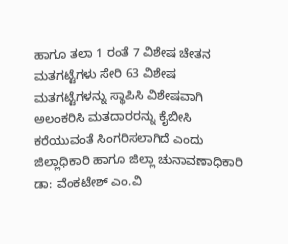ಹಾಗೂ ತಲಾ 1 ರಂತೆ 7 ವಿಶೇಷ ಚೇತನ ಮತಗಟ್ಟೆಗಳು ಸೇರಿ 63 ವಿಶೇಷ ಮತಗಟ್ಟೆಗಳನ್ನು ಸ್ಥಾಪಿಸಿ ವಿಶೇಷವಾಗಿ ಅಲಂಕರಿಸಿ ಮತದಾರರನ್ನು ಕೈಬೀಸಿ ಕರೆಯುವಂತೆ ಸಿಂಗರಿಸಲಾಗಿದೆ ಎಂದು ಜಿಲ್ಲಾಧಿಕಾರಿ ಹಾಗೂ ಜಿಲ್ಲಾ ಚುನಾವಣಾಧಿಕಾರಿ ಡಾ: ವೆಂಕಟೇಶ್ ಎಂ.ವಿ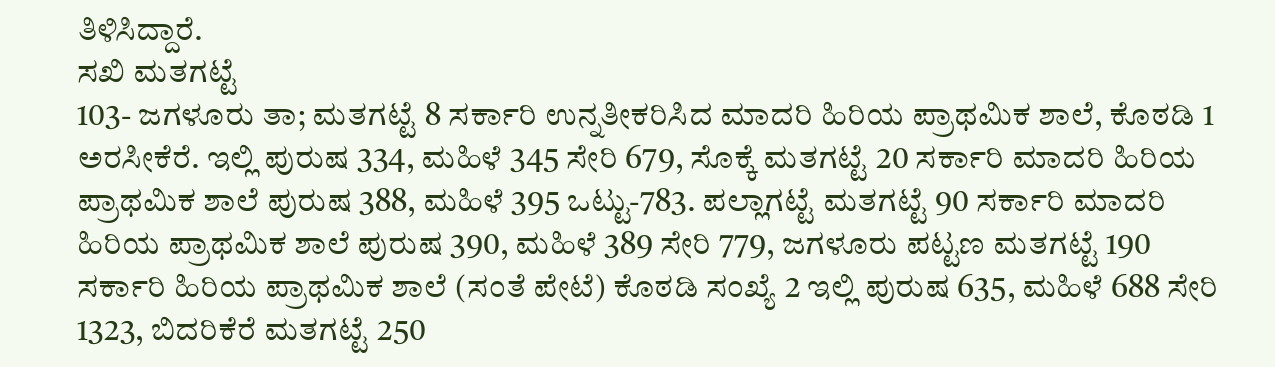ತಿಳಿಸಿದ್ದಾರೆ.
ಸಖಿ ಮತಗಟ್ಟೆ
103- ಜಗಳೂರು ತಾ; ಮತಗಟ್ಟೆ 8 ಸರ್ಕಾರಿ ಉನ್ನತೀಕರಿಸಿದ ಮಾದರಿ ಹಿರಿಯ ಪ್ರಾಥಮಿಕ ಶಾಲೆ, ಕೊಠಡಿ 1 ಅರಸೀಕೆರೆ. ಇಲ್ಲಿ ಪುರುಷ 334, ಮಹಿಳೆ 345 ಸೇರಿ 679, ಸೊಕ್ಕೆ ಮತಗಟ್ಟೆ 20 ಸರ್ಕಾರಿ ಮಾದರಿ ಹಿರಿಯ ಪ್ರಾಥಮಿಕ ಶಾಲೆ ಪುರುಷ 388, ಮಹಿಳೆ 395 ಒಟ್ಟು-783. ಪಲ್ಲಾಗಟ್ಟೆ ಮತಗಟ್ಟೆ 90 ಸರ್ಕಾರಿ ಮಾದರಿ ಹಿರಿಯ ಪ್ರಾಥಮಿಕ ಶಾಲೆ ಪುರುಷ 390, ಮಹಿಳೆ 389 ಸೇರಿ 779, ಜಗಳೂರು ಪಟ್ಟಣ ಮತಗಟ್ಟೆ 190 ಸರ್ಕಾರಿ ಹಿರಿಯ ಪ್ರಾಥಮಿಕ ಶಾಲೆ (ಸಂತೆ ಪೇಟೆ) ಕೊಠಡಿ ಸಂಖ್ಯೆ 2 ಇಲ್ಲಿ ಪುರುಷ 635, ಮಹಿಳೆ 688 ಸೇರಿ 1323, ಬಿದರಿಕೆರೆ ಮತಗಟ್ಟೆ 250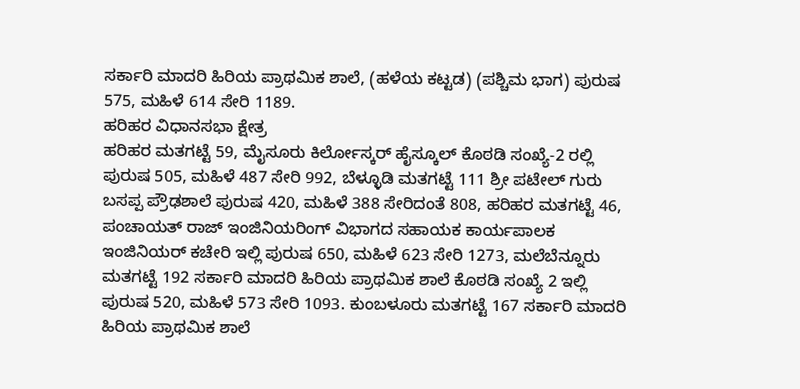ಸರ್ಕಾರಿ ಮಾದರಿ ಹಿರಿಯ ಪ್ರಾಥಮಿಕ ಶಾಲೆ, (ಹಳೆಯ ಕಟ್ಟಡ) (ಪಶ್ಚಿಮ ಭಾಗ) ಪುರುಷ 575, ಮಹಿಳೆ 614 ಸೇರಿ 1189.
ಹರಿಹರ ವಿಧಾನಸಭಾ ಕ್ಷೇತ್ರ
ಹರಿಹರ ಮತಗಟ್ಟೆ 59, ಮೈಸೂರು ಕಿರ್ಲೋಸ್ಕರ್ ಹೈಸ್ಕೂಲ್ ಕೊಠಡಿ ಸಂಖ್ಯೆ-2 ರಲ್ಲಿ ಪುರುಷ 505, ಮಹಿಳೆ 487 ಸೇರಿ 992, ಬೆಳ್ಳೂಡಿ ಮತಗಟ್ಟೆ 111 ಶ್ರೀ ಪಟೇಲ್ ಗುರು ಬಸಪ್ಪ ಪ್ರೌಢಶಾಲೆ ಪುರುಷ 420, ಮಹಿಳೆ 388 ಸೇರಿದಂತೆ 808, ಹರಿಹರ ಮತಗಟ್ಟೆ 46, ಪಂಚಾಯತ್ ರಾಜ್ ಇಂಜಿನಿಯರಿಂಗ್ ವಿಭಾಗದ ಸಹಾಯಕ ಕಾರ್ಯಪಾಲಕ ಇಂಜಿನಿಯರ್ ಕಚೇರಿ ಇಲ್ಲಿ ಪುರುಷ 650, ಮಹಿಳೆ 623 ಸೇರಿ 1273, ಮಲೆಬೆನ್ನೂರು ಮತಗಟ್ಟೆ 192 ಸರ್ಕಾರಿ ಮಾದರಿ ಹಿರಿಯ ಪ್ರಾಥಮಿಕ ಶಾಲೆ ಕೊಠಡಿ ಸಂಖ್ಯೆ 2 ಇಲ್ಲಿ ಪುರುಷ 520, ಮಹಿಳೆ 573 ಸೇರಿ 1093. ಕುಂಬಳೂರು ಮತಗಟ್ಟೆ 167 ಸರ್ಕಾರಿ ಮಾದರಿ ಹಿರಿಯ ಪ್ರಾಥಮಿಕ ಶಾಲೆ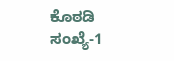ಕೊಠಡಿ ಸಂಖ್ಯೆ-1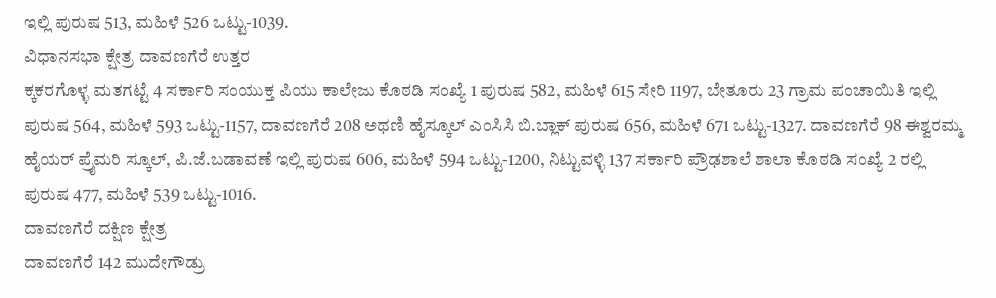ಇಲ್ಲಿ ಪುರುಷ 513, ಮಹಿಳೆ 526 ಒಟ್ಟು-1039.
ವಿಧಾನಸಭಾ ಕ್ಷೇತ್ರ ದಾವಣಗೆರೆ ಉತ್ತರ
ಕ್ಕಕರಗೊಳ್ಳ ಮತಗಟ್ಟೆ 4 ಸರ್ಕಾರಿ ಸಂಯುಕ್ತ ಪಿಯು ಕಾಲೇಜು ಕೊಠಡಿ ಸಂಖ್ಯೆ 1 ಪುರುಷ 582, ಮಹಿಳೆ 615 ಸೇರಿ 1197, ಬೇತೂರು 23 ಗ್ರಾಮ ಪಂಚಾಯಿತಿ ಇಲ್ಲಿ ಪುರುಷ 564, ಮಹಿಳೆ 593 ಒಟ್ಟು-1157, ದಾವಣಗೆರೆ 208 ಅಥಣಿ ಹೈಸ್ಕೂಲ್ ಎಂಸಿಸಿ ಬಿ.ಬ್ಲಾಕ್ ಪುರುಷ 656, ಮಹಿಳೆ 671 ಒಟ್ಟು-1327. ದಾವಣಗೆರೆ 98 ಈಶ್ವರಮ್ಮ ಹೈಯರ್ ಪ್ರೈಮರಿ ಸ್ಕೂಲ್, ಪಿ.ಜೆ.ಬಡಾವಣೆ ಇಲ್ಲಿ ಪುರುಷ 606, ಮಹಿಳೆ 594 ಒಟ್ಟು-1200, ನಿಟ್ಟುವಳ್ಳಿ 137 ಸರ್ಕಾರಿ ಪ್ರೌಢಶಾಲೆ ಶಾಲಾ ಕೊಠಡಿ ಸಂಖ್ಯೆ 2 ರಲ್ಲಿ ಪುರುಷ 477, ಮಹಿಳೆ 539 ಒಟ್ಟು-1016.
ದಾವಣಗೆರೆ ದಕ್ಷಿಣ ಕ್ಷೇತ್ರ
ದಾವಣಗೆರೆ 142 ಮುದೇಗೌಡ್ರು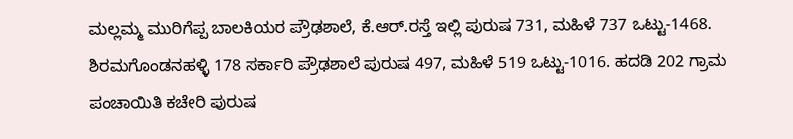ಮಲ್ಲಮ್ಮ ಮುರಿಗೆಪ್ಪ ಬಾಲಕಿಯರ ಪ್ರೌಢಶಾಲೆ, ಕೆ.ಆರ್.ರಸ್ತೆ ಇಲ್ಲಿ ಪುರುಷ 731, ಮಹಿಳೆ 737 ಒಟ್ಟು-1468. ಶಿರಮಗೊಂಡನಹಳ್ಳಿ 178 ಸರ್ಕಾರಿ ಪ್ರೌಢಶಾಲೆ ಪುರುಷ 497, ಮಹಿಳೆ 519 ಒಟ್ಟು-1016. ಹದಡಿ 202 ಗ್ರಾಮ ಪಂಚಾಯಿತಿ ಕಚೇರಿ ಪುರುಷ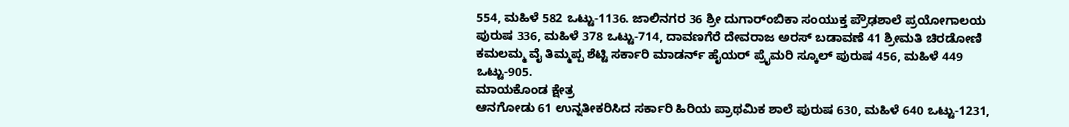554, ಮಹಿಳೆ 582 ಒಟ್ಟು-1136. ಜಾಲಿನಗರ 36 ಶ್ರೀ ದುಗಾರ್ಂಬಿಕಾ ಸಂಯುಕ್ತ ಪ್ರೌಢಶಾಲೆ ಪ್ರಯೋಗಾಲಯ ಪುರುಷ 336, ಮಹಿಳೆ 378 ಒಟ್ಟು-714, ದಾವಣಗೆರೆ ದೇವರಾಜ ಅರಸ್ ಬಡಾವಣೆ 41 ಶ್ರೀಮತಿ ಚಿರಡೋಣಿ ಕಮಲಮ್ಮ ವೈ ತಿಮ್ಮಪ್ಪ ಶೆಟ್ಟಿ ಸರ್ಕಾರಿ ಮಾಡರ್ನ್ ಹೈಯರ್ ಪ್ರೈಮರಿ ಸ್ಕೂಲ್ ಪುರುಷ 456, ಮಹಿಳೆ 449 ಒಟ್ಟು-905.
ಮಾಯಕೊಂಡ ಕ್ಷೇತ್ರ
ಆನಗೋಡು 61 ಉನ್ನತೀಕರಿಸಿದ ಸರ್ಕಾರಿ ಹಿರಿಯ ಪ್ರಾಥಮಿಕ ಶಾಲೆ ಪುರುಷ 630, ಮಹಿಳೆ 640 ಒಟ್ಟು-1231,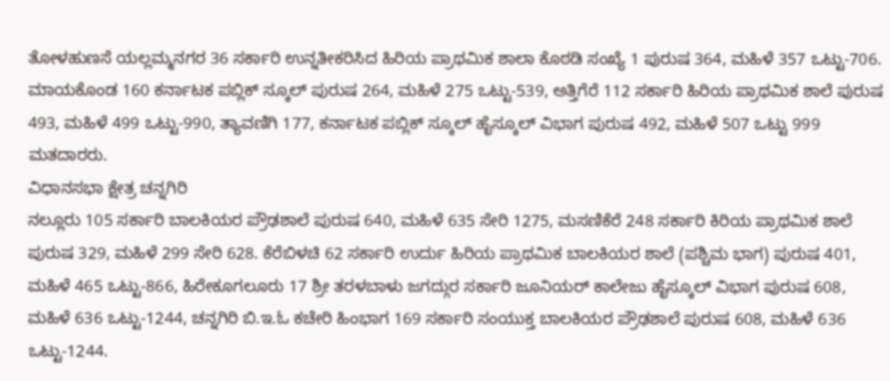ತೋಳಹುಣಸೆ ಯಲ್ಲಮ್ಮನಗರ 36 ಸರ್ಕಾರಿ ಉನ್ನತೀಕರಿಸಿದ ಹಿರಿಯ ಪ್ರಾಥಮಿಕ ಶಾಲಾ ಕೊಠಡಿ ಸಂಖ್ಯೆ 1 ಪುರುಷ 364, ಮಹಿಳೆ 357 ಒಟ್ಟು-706. ಮಾಯಕೊಂಡ 160 ಕರ್ನಾಟಕ ಪಬ್ಲಿಕ್ ಸ್ಕೂಲ್ ಪುರುಷ 264, ಮಹಿಳೆ 275 ಒಟ್ಟು-539, ಅತ್ತಿಗೆರೆ 112 ಸರ್ಕಾರಿ ಹಿರಿಯ ಪ್ರಾಥಮಿಕ ಶಾಲೆ ಪುರುಷ 493, ಮಹಿಳೆ 499 ಒಟ್ಟು-990, ತ್ಯಾವಣಿಗಿ 177, ಕರ್ನಾಟಕ ಪಬ್ಲಿಕ್ ಸ್ಕೂಲ್ ಹೈಸ್ಕೂಲ್ ವಿಭಾಗ ಪುರುಷ 492, ಮಹಿಳೆ 507 ಒಟ್ಟು 999 ಮತದಾರರು.
ವಿಧಾನಸಭಾ ಕ್ಷೇತ್ರ ಚನ್ನಗಿರಿ
ನಲ್ಲೂರು 105 ಸರ್ಕಾರಿ ಬಾಲಕಿಯರ ಪ್ರೌಢಶಾಲೆ ಪುರುಷ 640, ಮಹಿಳೆ 635 ಸೇರಿ 1275, ಮಸಣಿಕೆರೆ 248 ಸರ್ಕಾರಿ ಕಿರಿಯ ಪ್ರಾಥಮಿಕ ಶಾಲೆ ಪುರುಷ 329, ಮಹಿಳೆ 299 ಸೇರಿ 628. ಕೆರೆಬಿಳಚಿ 62 ಸರ್ಕಾರಿ ಉರ್ದು ಹಿರಿಯ ಪ್ರಾಥಮಿಕ ಬಾಲಕಿಯರ ಶಾಲೆ (ಪಶ್ಚಿಮ ಭಾಗ) ಪುರುಷ 401, ಮಹಿಳೆ 465 ಒಟ್ಟು-866, ಹಿರೇಕೂಗಲೂರು 17 ಶ್ರೀ ತರಳಬಾಳು ಜಗದ್ಗುರ ಸರ್ಕಾರಿ ಜೂನಿಯರ್ ಕಾಲೇಜು ಹೈಸ್ಕೂಲ್ ವಿಭಾಗ ಪುರುಷ 608, ಮಹಿಳೆ 636 ಒಟ್ಟು-1244, ಚನ್ನಗಿರಿ ಬಿ.ಇ.ಓ ಕಚೇರಿ ಹಿಂಭಾಗ 169 ಸರ್ಕಾರಿ ಸಂಯುಕ್ತ ಬಾಲಕಿಯರ ಪ್ರೌಢಶಾಲೆ ಪುರುಷ 608, ಮಹಿಳೆ 636 ಒಟ್ಟು-1244.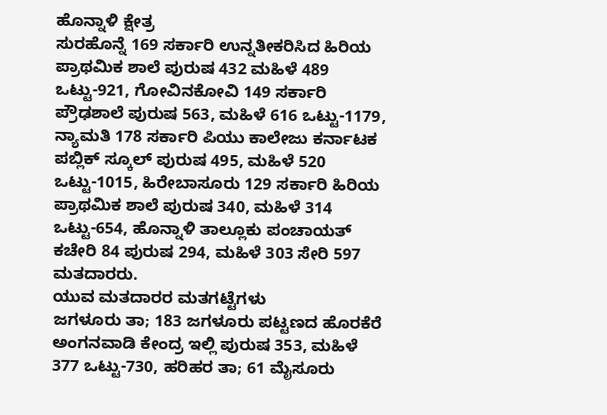ಹೊನ್ನಾಳಿ ಕ್ಷೇತ್ರ
ಸುರಹೊನ್ನೆ 169 ಸರ್ಕಾರಿ ಉನ್ನತೀಕರಿಸಿದ ಹಿರಿಯ ಪ್ರಾಥಮಿಕ ಶಾಲೆ ಪುರುಷ 432 ಮಹಿಳೆ 489 ಒಟ್ಟು-921, ಗೋವಿನಕೋವಿ 149 ಸರ್ಕಾರಿ ಪ್ರೌಢಶಾಲೆ ಪುರುಷ 563, ಮಹಿಳೆ 616 ಒಟ್ಟು-1179, ನ್ಯಾಮತಿ 178 ಸರ್ಕಾರಿ ಪಿಯು ಕಾಲೇಜು ಕರ್ನಾಟಕ ಪಬ್ಲಿಕ್ ಸ್ಕೂಲ್ ಪುರುಷ 495, ಮಹಿಳೆ 520 ಒಟ್ಟು-1015, ಹಿರೇಬಾಸೂರು 129 ಸರ್ಕಾರಿ ಹಿರಿಯ ಪ್ರಾಥಮಿಕ ಶಾಲೆ ಪುರುಷ 340, ಮಹಿಳೆ 314 ಒಟ್ಟು-654, ಹೊನ್ನಾಳಿ ತಾಲ್ಲೂಕು ಪಂಚಾಯತ್ ಕಚೇರಿ 84 ಪುರುಷ 294, ಮಹಿಳೆ 303 ಸೇರಿ 597 ಮತದಾರರು.
ಯುವ ಮತದಾರರ ಮತಗಟ್ಟೆಗಳು
ಜಗಳೂರು ತಾ; 183 ಜಗಳೂರು ಪಟ್ಟಣದ ಹೊರಕೆರೆ ಅಂಗನವಾಡಿ ಕೇಂದ್ರ ಇಲ್ಲಿ ಪುರುಷ 353, ಮಹಿಳೆ 377 ಒಟ್ಟು-730, ಹರಿಹರ ತಾ; 61 ಮೈಸೂರು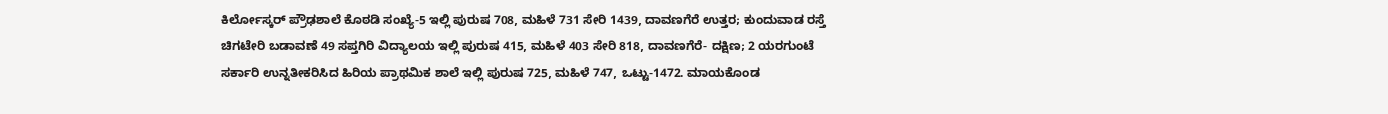ಕಿರ್ಲೋಸ್ಕರ್ ಪ್ರೌಢಶಾಲೆ ಕೊಠಡಿ ಸಂಖ್ಯೆ-5 ಇಲ್ಲಿ ಪುರುಷ 708, ಮಹಿಳೆ 731 ಸೇರಿ 1439, ದಾವಣಗೆರೆ ಉತ್ತರ; ಕುಂದುವಾಡ ರಸ್ತೆ ಚಿಗಟೇರಿ ಬಡಾವಣೆ 49 ಸಪ್ತಗಿರಿ ವಿದ್ಯಾಲಯ ಇಲ್ಲಿ ಪುರುಷ 415, ಮಹಿಳೆ 403 ಸೇರಿ 818, ದಾವಣಗೆರೆ- ದಕ್ಷಿಣ; 2 ಯರಗುಂಟೆ ಸರ್ಕಾರಿ ಉನ್ನತೀಕರಿಸಿದ ಹಿರಿಯ ಪ್ರಾಥಮಿಕ ಶಾಲೆ ಇಲ್ಲಿ ಪುರುಷ 725, ಮಹಿಳೆ 747, ಒಟ್ಟು-1472. ಮಾಯಕೊಂಡ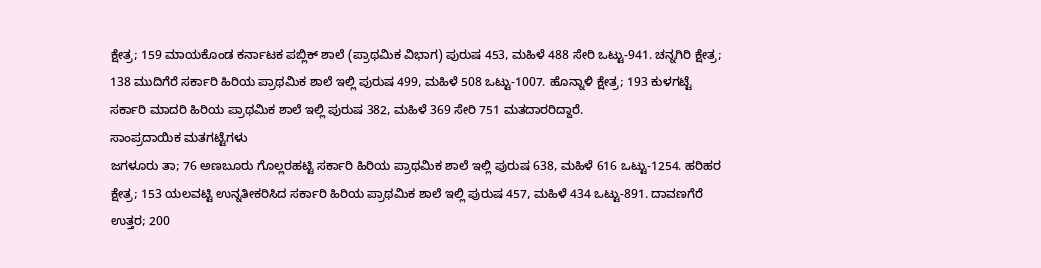ಕ್ಷೇತ್ರ; 159 ಮಾಯಕೊಂಡ ಕರ್ನಾಟಕ ಪಬ್ಲಿಕ್ ಶಾಲೆ (ಪ್ರಾಥಮಿಕ ವಿಭಾಗ) ಪುರುಷ 453, ಮಹಿಳೆ 488 ಸೇರಿ ಒಟ್ಟು-941. ಚನ್ನಗಿರಿ ಕ್ಷೇತ್ರ; 138 ಮುದಿಗೆರೆ ಸರ್ಕಾರಿ ಹಿರಿಯ ಪ್ರಾಥಮಿಕ ಶಾಲೆ ಇಲ್ಲಿ ಪುರುಷ 499, ಮಹಿಳೆ 508 ಒಟ್ಟು-1007. ಹೊನ್ನಾಳಿ ಕ್ಷೇತ್ರ; 193 ಕುಳಗಟ್ಟೆ ಸರ್ಕಾರಿ ಮಾದರಿ ಹಿರಿಯ ಪ್ರಾಥಮಿಕ ಶಾಲೆ ಇಲ್ಲಿ ಪುರುಷ 382, ಮಹಿಳೆ 369 ಸೇರಿ 751 ಮತದಾರರಿದ್ದಾರೆ.
ಸಾಂಪ್ರದಾಯಿಕ ಮತಗಟ್ಟೆಗಳು
ಜಗಳೂರು ತಾ; 76 ಅಣಬೂರು ಗೊಲ್ಲರಹಟ್ಟಿ ಸರ್ಕಾರಿ ಹಿರಿಯ ಪ್ರಾಥಮಿಕ ಶಾಲೆ ಇಲ್ಲಿ ಪುರುಷ 638, ಮಹಿಳೆ 616 ಒಟ್ಟು-1254. ಹರಿಹರ ಕ್ಷೇತ್ರ; 153 ಯಲವಟ್ಟಿ ಉನ್ನತೀಕರಿಸಿದ ಸರ್ಕಾರಿ ಹಿರಿಯ ಪ್ರಾಥಮಿಕ ಶಾಲೆ ಇಲ್ಲಿ ಪುರುಷ 457, ಮಹಿಳೆ 434 ಒಟ್ಟು-891. ದಾವಣಗೆರೆ ಉತ್ತರ; 200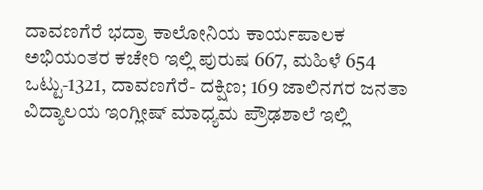ದಾವಣಗೆರೆ ಭದ್ರಾ ಕಾಲೋನಿಯ ಕಾರ್ಯಪಾಲಕ ಅಭಿಯಂತರ ಕಚೇರಿ ಇಲ್ಲಿ ಪುರುಷ 667, ಮಹಿಳೆ 654 ಒಟ್ಟು-1321, ದಾವಣಗೆರೆ- ದಕ್ಷಿಣ; 169 ಜಾಲಿನಗರ ಜನತಾ ವಿದ್ಯಾಲಯ ಇಂಗ್ಲೀಷ್ ಮಾಧ್ಯಮ ಪ್ರೌಢಶಾಲೆ ಇಲ್ಲಿ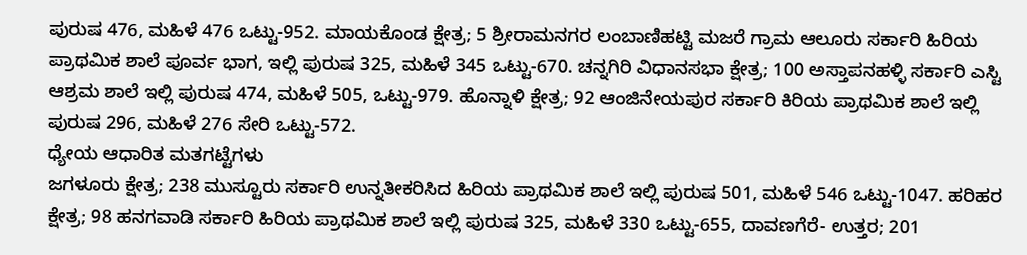ಪುರುಷ 476, ಮಹಿಳೆ 476 ಒಟ್ಟು-952. ಮಾಯಕೊಂಡ ಕ್ಷೇತ್ರ; 5 ಶ್ರೀರಾಮನಗರ ಲಂಬಾಣಿಹಟ್ಟಿ ಮಜರೆ ಗ್ರಾಮ ಆಲೂರು ಸರ್ಕಾರಿ ಹಿರಿಯ ಪ್ರಾಥಮಿಕ ಶಾಲೆ ಪೂರ್ವ ಭಾಗ, ಇಲ್ಲಿ ಪುರುಷ 325, ಮಹಿಳೆ 345 ಒಟ್ಟು-670. ಚನ್ನಗಿರಿ ವಿಧಾನಸಭಾ ಕ್ಷೇತ್ರ; 100 ಅಸ್ತಾಪನಹಳ್ಳಿ ಸರ್ಕಾರಿ ಎಸ್ಟಿ ಆಶ್ರಮ ಶಾಲೆ ಇಲ್ಲಿ ಪುರುಷ 474, ಮಹಿಳೆ 505, ಒಟ್ಟು-979. ಹೊನ್ನಾಳಿ ಕ್ಷೇತ್ರ; 92 ಆಂಜಿನೇಯಪುರ ಸರ್ಕಾರಿ ಕಿರಿಯ ಪ್ರಾಥಮಿಕ ಶಾಲೆ ಇಲ್ಲಿ ಪುರುಷ 296, ಮಹಿಳೆ 276 ಸೇರಿ ಒಟ್ಟು-572.
ಧ್ಯೇಯ ಆಧಾರಿತ ಮತಗಟ್ಟೆಗಳು
ಜಗಳೂರು ಕ್ಷೇತ್ರ; 238 ಮುಸ್ಟೂರು ಸರ್ಕಾರಿ ಉನ್ನತೀಕರಿಸಿದ ಹಿರಿಯ ಪ್ರಾಥಮಿಕ ಶಾಲೆ ಇಲ್ಲಿ ಪುರುಷ 501, ಮಹಿಳೆ 546 ಒಟ್ಟು-1047. ಹರಿಹರ ಕ್ಷೇತ್ರ; 98 ಹನಗವಾಡಿ ಸರ್ಕಾರಿ ಹಿರಿಯ ಪ್ರಾಥಮಿಕ ಶಾಲೆ ಇಲ್ಲಿ ಪುರುಷ 325, ಮಹಿಳೆ 330 ಒಟ್ಟು-655, ದಾವಣಗೆರೆ- ಉತ್ತರ; 201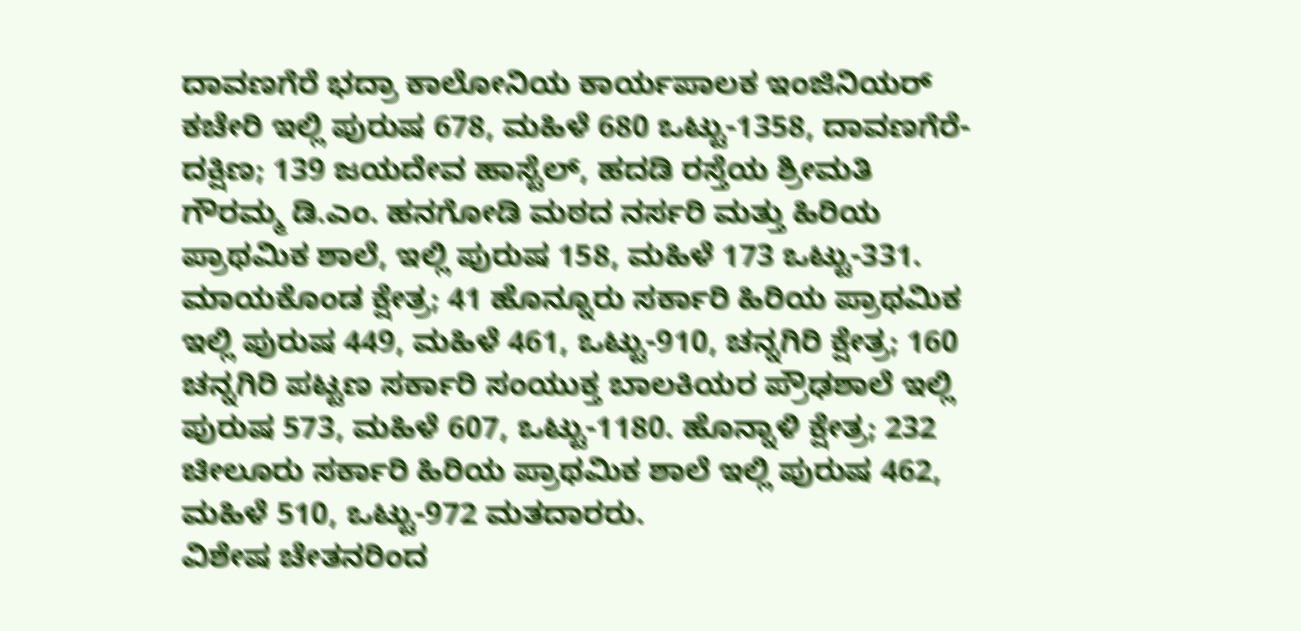ದಾವಣಗೆರೆ ಭದ್ರಾ ಕಾಲೋನಿಯ ಕಾರ್ಯಪಾಲಕ ಇಂಜಿನಿಯರ್ ಕಚೇರಿ ಇಲ್ಲಿ ಪುರುಷ 678, ಮಹಿಳೆ 680 ಒಟ್ಟು-1358, ದಾವಣಗೆರೆ- ದಕ್ಷಿಣ; 139 ಜಯದೇವ ಹಾಸ್ಟೆಲ್, ಹದಡಿ ರಸ್ತೆಯ ಶ್ರೀಮತಿ ಗೌರಮ್ಮ ಡಿ.ಎಂ. ಹನಗೋಡಿ ಮಠದ ನರ್ಸರಿ ಮತ್ತು ಹಿರಿಯ ಪ್ರಾಥಮಿಕ ಶಾಲೆ, ಇಲ್ಲಿ ಪುರುಷ 158, ಮಹಿಳೆ 173 ಒಟ್ಟು-331. ಮಾಯಕೊಂಡ ಕ್ಷೇತ್ರ; 41 ಹೊನ್ನೂರು ಸರ್ಕಾರಿ ಹಿರಿಯ ಪ್ರಾಥಮಿಕ ಇಲ್ಲಿ ಪುರುಷ 449, ಮಹಿಳೆ 461, ಒಟ್ಟು-910, ಚನ್ನಗಿರಿ ಕ್ಷೇತ್ರ; 160 ಚನ್ನಗಿರಿ ಪಟ್ಟಣ ಸರ್ಕಾರಿ ಸಂಯುಕ್ತ ಬಾಲಕಿಯರ ಪ್ರೌಢಶಾಲೆ ಇಲ್ಲಿ ಪುರುಷ 573, ಮಹಿಳೆ 607, ಒಟ್ಟು-1180. ಹೊನ್ನಾಳಿ ಕ್ಷೇತ್ರ; 232 ಚೀಲೂರು ಸರ್ಕಾರಿ ಹಿರಿಯ ಪ್ರಾಥಮಿಕ ಶಾಲೆ ಇಲ್ಲಿ ಪುರುಷ 462, ಮಹಿಳೆ 510, ಒಟ್ಟು-972 ಮತದಾರರು.
ವಿಶೇಷ ಚೇತನರಿಂದ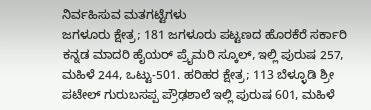ನಿರ್ವಹಿಸುವ ಮತಗಟ್ಟೆಗಳು
ಜಗಳೂರು ಕ್ಷೇತ್ರ; 181 ಜಗಳೂರು ಪಟ್ಟಣದ ಹೊರಕೆರೆ ಸರ್ಕಾರಿ ಕನ್ನಡ ಮಾದರಿ ಹೈಯರ್ ಪ್ರೈಮರಿ ಸ್ಕೂಲ್, ಇಲ್ಲಿ ಪುರುಷ 257, ಮಹಿಳೆ 244, ಒಟ್ಟು-501. ಹರಿಹರ ಕ್ಷೇತ್ರ; 113 ಬೆಳ್ಳೂಡಿ ಶ್ರೀ ಪಟೇಲ್ ಗುರುಬಸಪ್ಪ ಪ್ರೌಢಶಾಲೆ ಇಲ್ಲಿ ಪುರುಷ 601, ಮಹಿಳೆ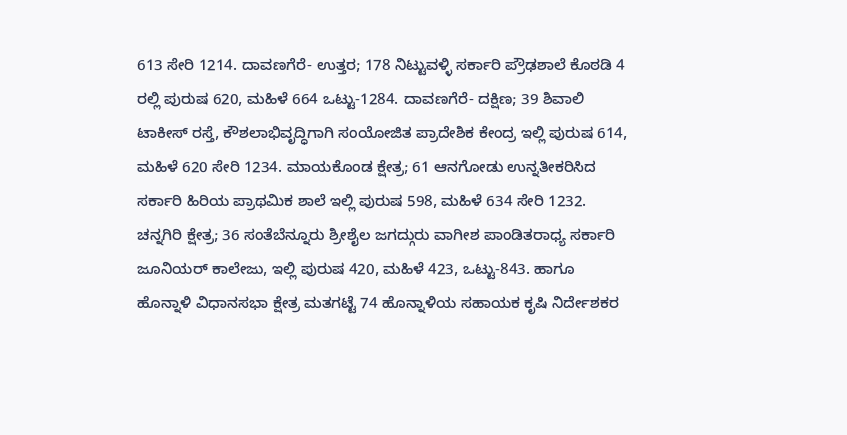613 ಸೇರಿ 1214. ದಾವಣಗೆರೆ- ಉತ್ತರ; 178 ನಿಟ್ಟುವಳ್ಳಿ ಸರ್ಕಾರಿ ಪ್ರೌಢಶಾಲೆ ಕೊಠಡಿ 4 ರಲ್ಲಿ ಪುರುಷ 620, ಮಹಿಳೆ 664 ಒಟ್ಟು-1284. ದಾವಣಗೆರೆ- ದಕ್ಷಿಣ; 39 ಶಿವಾಲಿ ಟಾಕೀಸ್ ರಸ್ತೆ, ಕೌಶಲಾಭಿವೃದ್ಧಿಗಾಗಿ ಸಂಯೋಜಿತ ಪ್ರಾದೇಶಿಕ ಕೇಂದ್ರ ಇಲ್ಲಿ ಪುರುಷ 614, ಮಹಿಳೆ 620 ಸೇರಿ 1234. ಮಾಯಕೊಂಡ ಕ್ಷೇತ್ರ; 61 ಆನಗೋಡು ಉನ್ನತೀಕರಿಸಿದ ಸರ್ಕಾರಿ ಹಿರಿಯ ಪ್ರಾಥಮಿಕ ಶಾಲೆ ಇಲ್ಲಿ ಪುರುಷ 598, ಮಹಿಳೆ 634 ಸೇರಿ 1232. ಚನ್ನಗಿರಿ ಕ್ಷೇತ್ರ; 36 ಸಂತೆಬೆನ್ನೂರು ಶ್ರೀಶೈಲ ಜಗದ್ಗುರು ವಾಗೀಶ ಪಾಂಡಿತರಾಧ್ಯ ಸರ್ಕಾರಿ ಜೂನಿಯರ್ ಕಾಲೇಜು, ಇಲ್ಲಿ ಪುರುಷ 420, ಮಹಿಳೆ 423, ಒಟ್ಟು-843. ಹಾಗೂ ಹೊನ್ನಾಳಿ ವಿಧಾನಸಭಾ ಕ್ಷೇತ್ರ ಮತಗಟ್ಟೆ 74 ಹೊನ್ನಾಳಿಯ ಸಹಾಯಕ ಕೃಷಿ ನಿರ್ದೇಶಕರ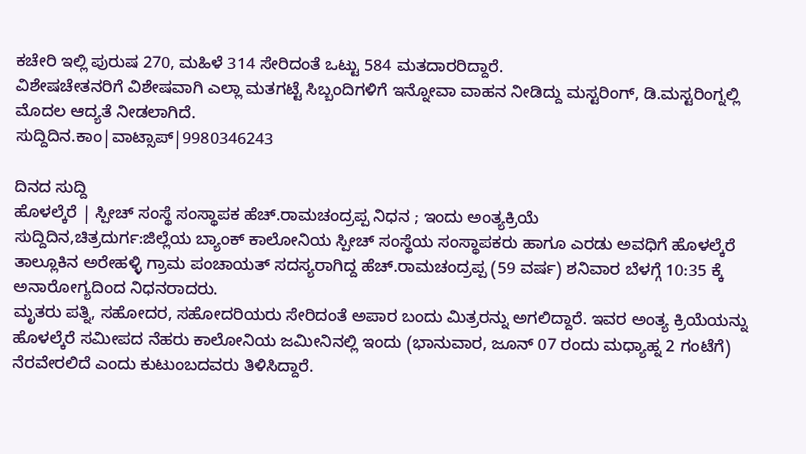ಕಚೇರಿ ಇಲ್ಲಿ ಪುರುಷ 270, ಮಹಿಳೆ 314 ಸೇರಿದಂತೆ ಒಟ್ಟು 584 ಮತದಾರರಿದ್ದಾರೆ.
ವಿಶೇಷಚೇತನರಿಗೆ ವಿಶೇಷವಾಗಿ ಎಲ್ಲಾ ಮತಗಟ್ಟೆ ಸಿಬ್ಬಂದಿಗಳಿಗೆ ಇನ್ನೋವಾ ವಾಹನ ನೀಡಿದ್ದು ಮಸ್ಟರಿಂಗ್, ಡಿ.ಮಸ್ಟರಿಂಗ್ನಲ್ಲಿ ಮೊದಲ ಆದ್ಯತೆ ನೀಡಲಾಗಿದೆ.
ಸುದ್ದಿದಿನ.ಕಾಂ|ವಾಟ್ಸಾಪ್|9980346243

ದಿನದ ಸುದ್ದಿ
ಹೊಳಲ್ಕೆರೆ | ಸ್ಪೀಚ್ ಸಂಸ್ಥೆ ಸಂಸ್ಥಾಪಕ ಹೆಚ್.ರಾಮಚಂದ್ರಪ್ಪ ನಿಧನ ; ಇಂದು ಅಂತ್ಯಕ್ರಿಯೆ
ಸುದ್ದಿದಿನ,ಚಿತ್ರದುರ್ಗ:ಜಿಲ್ಲೆಯ ಬ್ಯಾಂಕ್ ಕಾಲೋನಿಯ ಸ್ಪೀಚ್ ಸಂಸ್ಥೆಯ ಸಂಸ್ಥಾಪಕರು ಹಾಗೂ ಎರಡು ಅವಧಿಗೆ ಹೊಳಲ್ಕೆರೆ ತಾಲ್ಲೂಕಿನ ಅರೇಹಳ್ಳಿ ಗ್ರಾಮ ಪಂಚಾಯತ್ ಸದಸ್ಯರಾಗಿದ್ದ ಹೆಚ್.ರಾಮಚಂದ್ರಪ್ಪ (59 ವರ್ಷ) ಶನಿವಾರ ಬೆಳಗ್ಗೆ 10:35 ಕ್ಕೆ ಅನಾರೋಗ್ಯದಿಂದ ನಿಧನರಾದರು.
ಮೃತರು ಪತ್ನಿ, ಸಹೋದರ, ಸಹೋದರಿಯರು ಸೇರಿದಂತೆ ಅಪಾರ ಬಂದು ಮಿತ್ರರನ್ನು ಅಗಲಿದ್ದಾರೆ. ಇವರ ಅಂತ್ಯ ಕ್ರಿಯೆಯನ್ನು ಹೊಳಲ್ಕೆರೆ ಸಮೀಪದ ನೆಹರು ಕಾಲೋನಿಯ ಜಮೀನಿನಲ್ಲಿ ಇಂದು (ಭಾನುವಾರ, ಜೂನ್ 07 ರಂದು ಮಧ್ಯಾಹ್ನ 2 ಗಂಟೆಗೆ) ನೆರವೇರಲಿದೆ ಎಂದು ಕುಟುಂಬದವರು ತಿಳಿಸಿದ್ದಾರೆ.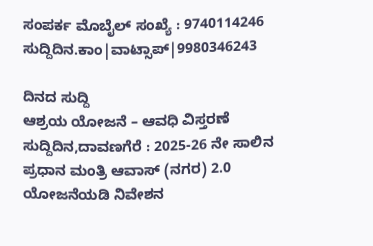ಸಂಪರ್ಕ ಮೊಬೈಲ್ ಸಂಖ್ಯೆ : 9740114246
ಸುದ್ದಿದಿನ.ಕಾಂ|ವಾಟ್ಸಾಪ್|9980346243

ದಿನದ ಸುದ್ದಿ
ಆಶ್ರಯ ಯೋಜನೆ – ಆವಧಿ ವಿಸ್ತರಣೆ
ಸುದ್ದಿದಿನ,ದಾವಣಗೆರೆ : 2025-26 ನೇ ಸಾಲಿನ ಪ್ರಧಾನ ಮಂತ್ರಿ ಆವಾಸ್ (ನಗರ) 2.0 ಯೋಜನೆಯಡಿ ನಿವೇಶನ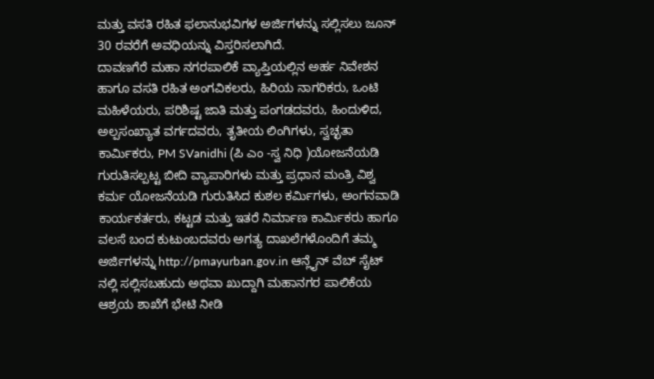ಮತ್ತು ವಸತಿ ರಹಿತ ಫಲಾನುಭವಿಗಳ ಅರ್ಜಿಗಳನ್ನು ಸಲ್ಲಿಸಲು ಜೂನ್ 30 ರವರೆಗೆ ಅವಧಿಯನ್ನು ವಿಸ್ತರಿಸಲಾಗಿದೆ.
ದಾವಣಗೆರೆ ಮಹಾ ನಗರಪಾಲಿಕೆ ವ್ಯಾಪ್ತಿಯಲ್ಲಿನ ಅರ್ಹ ನಿವೇಶನ ಹಾಗೂ ವಸತಿ ರಹಿತ ಅಂಗವಿಕಲರು, ಹಿರಿಯ ನಾಗರಿಕರು, ಒಂಟಿ ಮಹಿಳೆಯರು, ಪರಿಶಿಷ್ಟ ಜಾತಿ ಮತ್ತು ಪಂಗಡದವರು, ಹಿಂದುಳಿದ, ಅಲ್ಪಸಂಖ್ಯಾತ ವರ್ಗದವರು, ತೃತೀಯ ಲಿಂಗಿಗಳು, ಸ್ವಚ್ಛತಾ ಕಾರ್ಮಿಕರು, PM SVanidhi (ಪಿ ಎಂ -ಸ್ವ ನಿಧಿ )ಯೋಜನೆಯಡಿ ಗುರುತಿಸಲ್ಪಟ್ಟ ಬೀದಿ ವ್ಯಾಪಾರಿಗಳು ಮತ್ತು ಪ್ರಧಾನ ಮಂತ್ರಿ ವಿಶ್ವ ಕರ್ಮ ಯೋಜನೆಯಡಿ ಗುರುತಿಸಿದ ಕುಶಲ ಕರ್ಮಿಗಳು, ಅಂಗನವಾಡಿ ಕಾರ್ಯಕರ್ತರು, ಕಟ್ಟಡ ಮತ್ತು ಇತರೆ ನಿರ್ಮಾಣ ಕಾರ್ಮಿಕರು ಹಾಗೂ ವಲಸೆ ಬಂದ ಕುಟುಂಬದವರು ಅಗತ್ಯ ದಾಖಲೆಗಳೊಂದಿಗೆ ತಮ್ಮ ಅರ್ಜಿಗಳನ್ನು http://pmayurban.gov.in ಆನ್ಲೈನ್ ವೆಬ್ ಸೈಟ್ ನಲ್ಲಿ ಸಲ್ಲಿಸಬಹುದು ಅಥವಾ ಖುದ್ದಾಗಿ ಮಹಾನಗರ ಪಾಲಿಕೆಯ ಆಶ್ರಯ ಶಾಖೆಗೆ ಭೇಟಿ ನೀಡಿ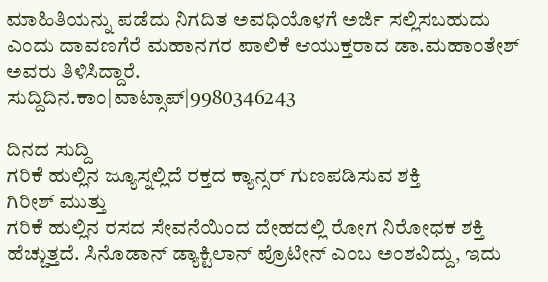ಮಾಹಿತಿಯನ್ನು ಪಡೆದು ನಿಗದಿತ ಅವಧಿಯೊಳಗೆ ಅರ್ಜಿ ಸಲ್ಲಿಸಬಹುದು ಎಂದು ದಾವಣಗೆರೆ ಮಹಾನಗರ ಪಾಲಿಕೆ ಆಯುಕ್ತರಾದ ಡಾ.ಮಹಾಂತೇಶ್ ಅವರು ತಿಳಿಸಿದ್ದಾರೆ.
ಸುದ್ದಿದಿನ.ಕಾಂ|ವಾಟ್ಸಾಪ್|9980346243

ದಿನದ ಸುದ್ದಿ
ಗರಿಕೆ ಹುಲ್ಲಿನ ಜ್ಯೂಸ್ನಲ್ಲಿದೆ ರಕ್ತದ ಕ್ಯಾನ್ಸರ್ ಗುಣಪಡಿಸುವ ಶಕ್ತಿ
ಗಿರೀಶ್ ಮುತ್ತು
ಗರಿಕೆ ಹುಲ್ಲಿನ ರಸದ ಸೇವನೆಯಿಂದ ದೇಹದಲ್ಲಿ ರೋಗ ನಿರೋಧಕ ಶಕ್ತಿ ಹೆಚ್ಚುತ್ತದೆ. ಸಿನೊಡಾನ್ ಡ್ಯಾಕ್ಟಿಲಾನ್ ಪ್ರೊಟೀನ್ ಎಂಬ ಅಂಶವಿದ್ದು, ಇದು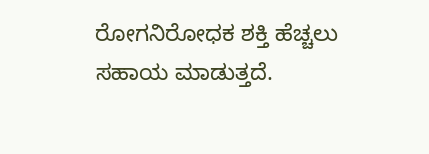ರೋಗನಿರೋಧಕ ಶಕ್ತಿ ಹೆಚ್ಚಲು ಸಹಾಯ ಮಾಡುತ್ತದೆ.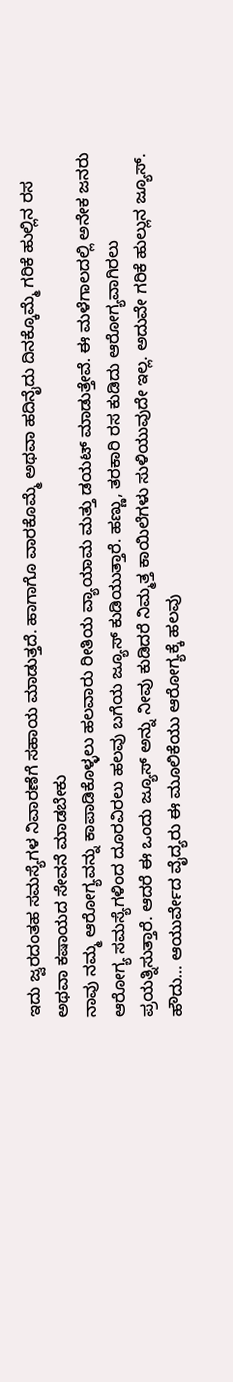ಇದು ಜ್ವರದಂತಹ ಸಮಸ್ಯೆಗಳ ನಿವಾರಣೆಗೆ ಸಹಾಯ ಮಾಡುತ್ತದೆ. ಹಾಗಾಗೊ ವಾರಕೊಮ್ಮೆ ಅಥವಾ ಹದಿನೈದು ದಿನಕ್ಕೊಮ್ಮೆ ಗರಿಕೆ ಹುಲ್ಲಿನ ರಸ ಅಥವಾ ಕಷಾಯದ ಸೇವನೆ ಮಾಡಬೇಕು
ನಾವು ನಮ್ಮ ಆರೋಗ್ಯವನ್ನು ಕಾಪಾಡಿಕೊಳ್ಳಲು ಹಲವಾರು ರೀತಿಯ ವ್ಯಾಯಾಮ ಮತ್ತು ಡಯಟ್ ಮಾಡುತ್ತೇವೆ. ಈ ಮಳೆಗಾಲದಲ್ಲಿ ಅನೇಕ ಜನರು ಆರೋಗ್ಯ ಸಮಸ್ಯೆಗಳಿಂದ ದೂರವಿರಲು ಹಲವು ಬಗೆಯ ಜ್ಯೂಸ್ ಕುಡಿಯುತ್ತಾರೆ. ಹಣ್ಣು, ತರಕಾರಿ ರಸ ಕುಡಿದು ಆರೋಗ್ಯವಾಗಿರಲು ಪ್ರಯತ್ನಿಸುತ್ತಾರೆ. ಆದರೆ ಈ ಒಂದು ಜ್ಯೂಸ್ ಅನ್ನು ನೀವು ಕುಡಿದರೆ ನಿಮ್ಮತ್ತ ಕಾಯಿಲೆಗಳು ಸುಳಿಯುವುದೇ ಇಲ್ಲ. ಅದುವೇ ಗರಿಕೆ ಹುಲ್ಲುನ ಜ್ಯೂಸ್.
ಹೌದು… ಆಯುರ್ವೇದ ವೈದ್ಯರು ಈ ಮೂಲಿಕೆಯು ಆರೋಗ್ಯಕ್ಕೆ ಹಲವು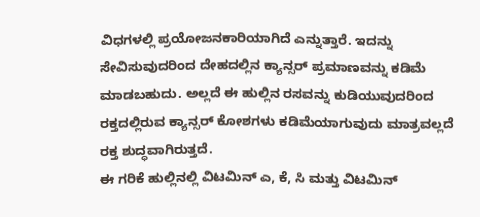ವಿಧಗಳಲ್ಲಿ ಪ್ರಯೋಜನಕಾರಿಯಾಗಿದೆ ಎನ್ನುತ್ತಾರೆ. ಇದನ್ನು ಸೇವಿಸುವುದರಿಂದ ದೇಹದಲ್ಲಿನ ಕ್ಯಾನ್ಸರ್ ಪ್ರಮಾಣವನ್ನು ಕಡಿಮೆ ಮಾಡಬಹುದು. ಅಲ್ಲದೆ ಈ ಹುಲ್ಲಿನ ರಸವನ್ನು ಕುಡಿಯುವುದರಿಂದ ರಕ್ತದಲ್ಲಿರುವ ಕ್ಯಾನ್ಸರ್ ಕೋಶಗಳು ಕಡಿಮೆಯಾಗುವುದು ಮಾತ್ರವಲ್ಲದೆ ರಕ್ತ ಶುದ್ಧವಾಗಿರುತ್ತದೆ.
ಈ ಗರಿಕೆ ಹುಲ್ಲಿನಲ್ಲಿ ವಿಟಮಿನ್ ಎ, ಕೆ, ಸಿ ಮತ್ತು ವಿಟಮಿನ್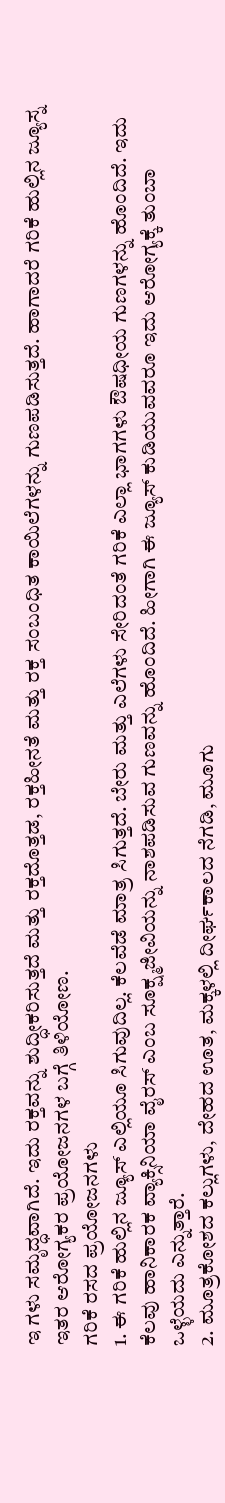ಇ ಗಳು ಸಮೃದ್ಧವಾಗಿದೆ. ಇದು ರಕ್ತವನ್ನು ಶುದ್ಧೀಕರಿಸುತ್ತದೆ ಮತ್ತು ರಕ್ತದೊತ್ತಡ, ರಕ್ತಹೀನತೆ ಮತ್ತು ರಕ್ತ ಸಂಬಂಧಿತ ಕಾಯಿಲೆಗಳನ್ನು ಗುಣಪಡಿಸುತ್ತದೆ. ಹಾಗಾದರೆ ಗರಿಕೆ ಹುಲ್ಲಿನ ಜ್ಯೂಸ್ನ ಇತರ ಆರೋಗ್ಯಕರ ಪ್ರಯೋಜನಗಳ ಬಗ್ಗೆ ತಿಳಿಯೋಣ.
ಗರಿಕೆ ರಸದ ಪ್ರಯೋಜನಗಳು
1. ಈ ಗರಿಕೆ ಹುಲ್ಲಿನ ಜ್ಯೂಸ್ ಎಲ್ಲಿಯೂ ಸಿಗುವುದಿಲ್ಲ. ಕೆಲವೆಡೆ ಮಾತ್ರ ಸಿಗುತ್ತದೆ. ಬೇರು ಮತ್ತು ಎಲೆಗಳು ಸೇರಿದಂತೆ ಗರಿಕೆ ಎಲ್ಲಾ ಭಾಗಗಳು ಔಷಧೀಯ ಗುಣಗಳನ್ನು ಹೊಂದಿದೆ. ಇದು ಕೆಲವು ಹಾನಿಕಾರಕ ವ್ಯಾಕ್ಸಿನಿಯಾ ವೈರಸ್ ಎಂಬ ಸೂಕ್ಷ್ಮಜೀವಿಯನ್ನು ನಾಶಪಡಿಸುವ ಗುಣವನ್ನು ಹೊಂದಿದೆ. ಹೀಗಾಗಿ ಈ ಜ್ಯೂಸ್ ಕುಡಿಯುವವರೂ ಇದು ಆರೋಗ್ಯಕ್ಕೆ ತುಂಬಾ ಒಳ್ಳೆಯದು ಎನ್ನುತ್ತಾರೆ.
2. ಮೂತ್ರಕೋಶದ ಕಲ್ಲುಗಳು, ದೇಹದ ಊತ, ಮಕ್ಕಳಲ್ಲಿ ದೀರ್ಘಕಾಲದ ನೆಗಡಿ, ಮೂಗು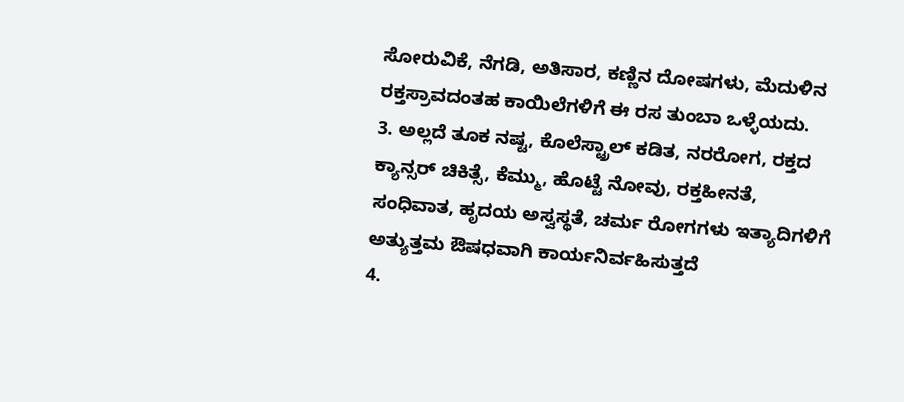ಸೋರುವಿಕೆ, ನೆಗಡಿ, ಅತಿಸಾರ, ಕಣ್ಣಿನ ದೋಷಗಳು, ಮೆದುಳಿನ ರಕ್ತಸ್ರಾವದಂತಹ ಕಾಯಿಲೆಗಳಿಗೆ ಈ ರಸ ತುಂಬಾ ಒಳ್ಳೆಯದು.
3. ಅಲ್ಲದೆ ತೂಕ ನಷ್ಟ, ಕೊಲೆಸ್ಟ್ರಾಲ್ ಕಡಿತ, ನರರೋಗ, ರಕ್ತದ ಕ್ಯಾನ್ಸರ್ ಚಿಕಿತ್ಸೆ, ಕೆಮ್ಮು, ಹೊಟ್ಟೆ ನೋವು, ರಕ್ತಹೀನತೆ, ಸಂಧಿವಾತ, ಹೃದಯ ಅಸ್ವಸ್ಥತೆ, ಚರ್ಮ ರೋಗಗಳು ಇತ್ಯಾದಿಗಳಿಗೆ ಅತ್ಯುತ್ತಮ ಔಷಧವಾಗಿ ಕಾರ್ಯನಿರ್ವಹಿಸುತ್ತದೆ
4.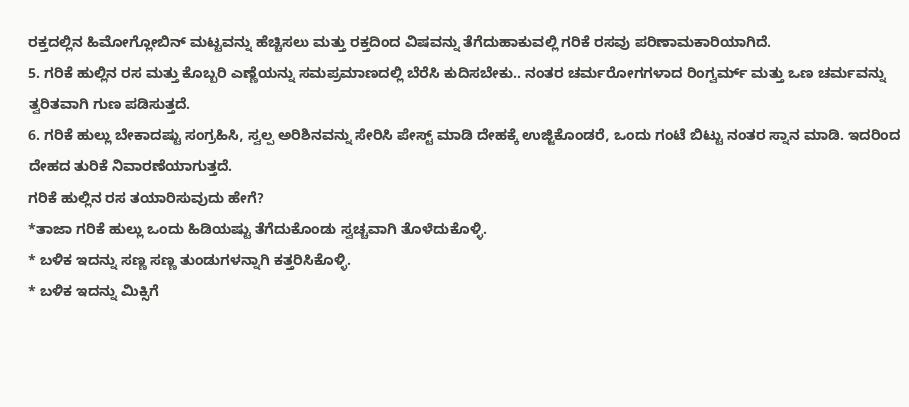ರಕ್ತದಲ್ಲಿನ ಹಿಮೋಗ್ಲೋಬಿನ್ ಮಟ್ಟವನ್ನು ಹೆಚ್ಚಿಸಲು ಮತ್ತು ರಕ್ತದಿಂದ ವಿಷವನ್ನು ತೆಗೆದುಹಾಕುವಲ್ಲಿ ಗರಿಕೆ ರಸವು ಪರಿಣಾಮಕಾರಿಯಾಗಿದೆ.
5. ಗರಿಕೆ ಹುಲ್ಲಿನ ರಸ ಮತ್ತು ಕೊಬ್ಬರಿ ಎಣ್ಣೆಯನ್ನು ಸಮಪ್ರಮಾಣದಲ್ಲಿ ಬೆರೆಸಿ ಕುದಿಸಬೇಕು.. ನಂತರ ಚರ್ಮರೋಗಗಳಾದ ರಿಂಗ್ವರ್ಮ್ ಮತ್ತು ಒಣ ಚರ್ಮವನ್ನು ತ್ವರಿತವಾಗಿ ಗುಣ ಪಡಿಸುತ್ತದೆ.
6. ಗರಿಕೆ ಹುಲ್ಲು ಬೇಕಾದಷ್ಟು ಸಂಗ್ರಹಿಸಿ, ಸ್ವಲ್ಪ ಅರಿಶಿನವನ್ನು ಸೇರಿಸಿ ಪೇಸ್ಟ್ ಮಾಡಿ ದೇಹಕ್ಕೆ ಉಜ್ಜಿಕೊಂಡರೆ, ಒಂದು ಗಂಟೆ ಬಿಟ್ಟು ನಂತರ ಸ್ನಾನ ಮಾಡಿ. ಇದರಿಂದ ದೇಹದ ತುರಿಕೆ ನಿವಾರಣೆಯಾಗುತ್ತದೆ.
ಗರಿಕೆ ಹುಲ್ಲಿನ ರಸ ತಯಾರಿಸುವುದು ಹೇಗೆ?
*ತಾಜಾ ಗರಿಕೆ ಹುಲ್ಲು ಒಂದು ಹಿಡಿಯಷ್ಟು ತೆಗೆದುಕೊಂಡು ಸ್ವಚ್ಚವಾಗಿ ತೊಳೆದುಕೊಳ್ಳಿ.
* ಬಳಿಕ ಇದನ್ನು ಸಣ್ಣ ಸಣ್ಣ ತುಂಡುಗಳನ್ನಾಗಿ ಕತ್ತರಿಸಿಕೊಳ್ಳಿ.
* ಬಳಿಕ ಇದನ್ನು ಮಿಕ್ಸಿಗೆ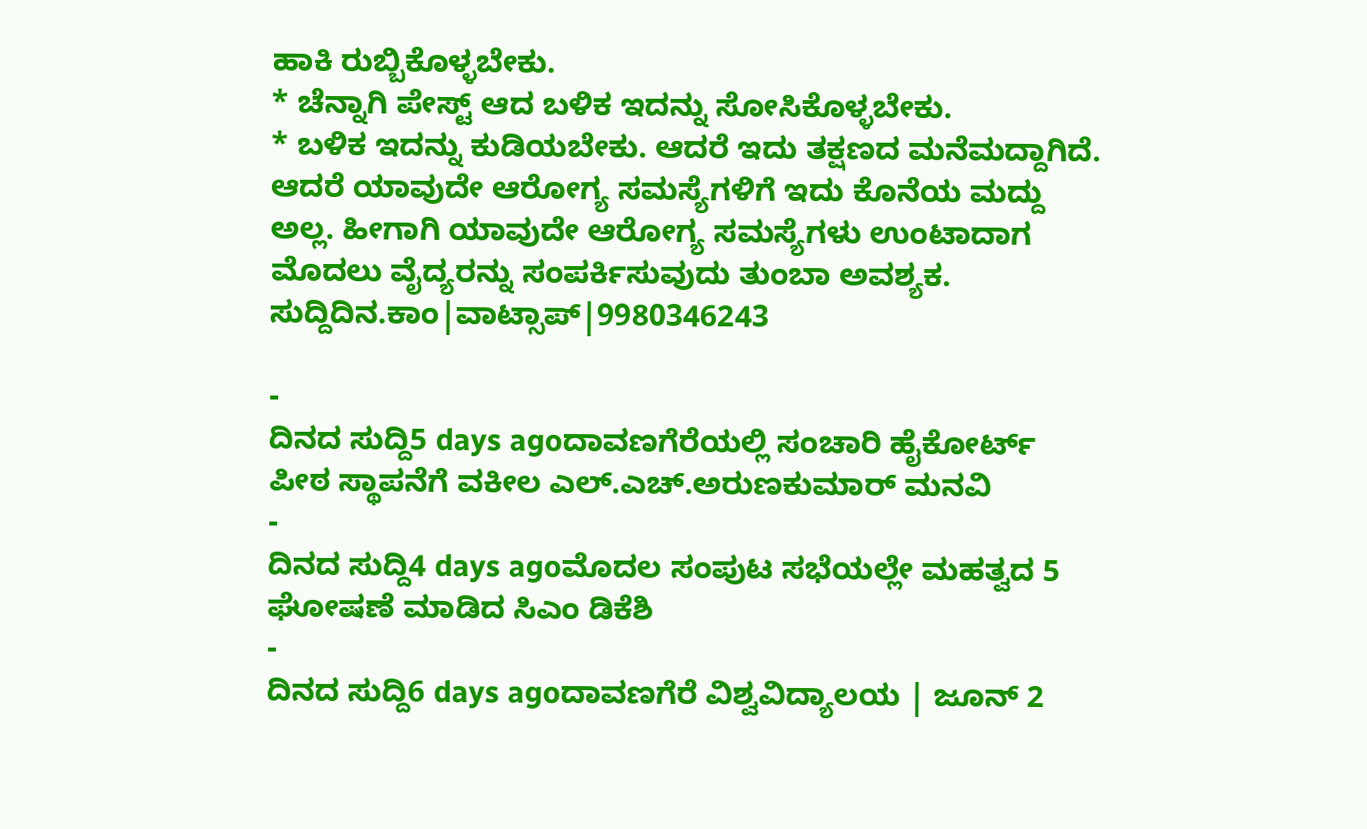ಹಾಕಿ ರುಬ್ಬಿಕೊಳ್ಳಬೇಕು.
* ಚೆನ್ನಾಗಿ ಪೇಸ್ಟ್ ಆದ ಬಳಿಕ ಇದನ್ನು ಸೋಸಿಕೊಳ್ಳಬೇಕು.
* ಬಳಿಕ ಇದನ್ನು ಕುಡಿಯಬೇಕು. ಆದರೆ ಇದು ತಕ್ಷಣದ ಮನೆಮದ್ದಾಗಿದೆ. ಆದರೆ ಯಾವುದೇ ಆರೋಗ್ಯ ಸಮಸ್ಯೆಗಳಿಗೆ ಇದು ಕೊನೆಯ ಮದ್ದು ಅಲ್ಲ. ಹೀಗಾಗಿ ಯಾವುದೇ ಆರೋಗ್ಯ ಸಮಸ್ಯೆಗಳು ಉಂಟಾದಾಗ ಮೊದಲು ವೈದ್ಯರನ್ನು ಸಂಪರ್ಕಿಸುವುದು ತುಂಬಾ ಅವಶ್ಯಕ.
ಸುದ್ದಿದಿನ.ಕಾಂ|ವಾಟ್ಸಾಪ್|9980346243

-
ದಿನದ ಸುದ್ದಿ5 days agoದಾವಣಗೆರೆಯಲ್ಲಿ ಸಂಚಾರಿ ಹೈಕೋರ್ಟ್ ಪೀಠ ಸ್ಥಾಪನೆಗೆ ವಕೀಲ ಎಲ್.ಎಚ್.ಅರುಣಕುಮಾರ್ ಮನವಿ
-
ದಿನದ ಸುದ್ದಿ4 days agoಮೊದಲ ಸಂಪುಟ ಸಭೆಯಲ್ಲೇ ಮಹತ್ವದ 5 ಘೋಷಣೆ ಮಾಡಿದ ಸಿಎಂ ಡಿಕೆಶಿ
-
ದಿನದ ಸುದ್ದಿ6 days agoದಾವಣಗೆರೆ ವಿಶ್ವವಿದ್ಯಾಲಯ | ಜೂನ್ 2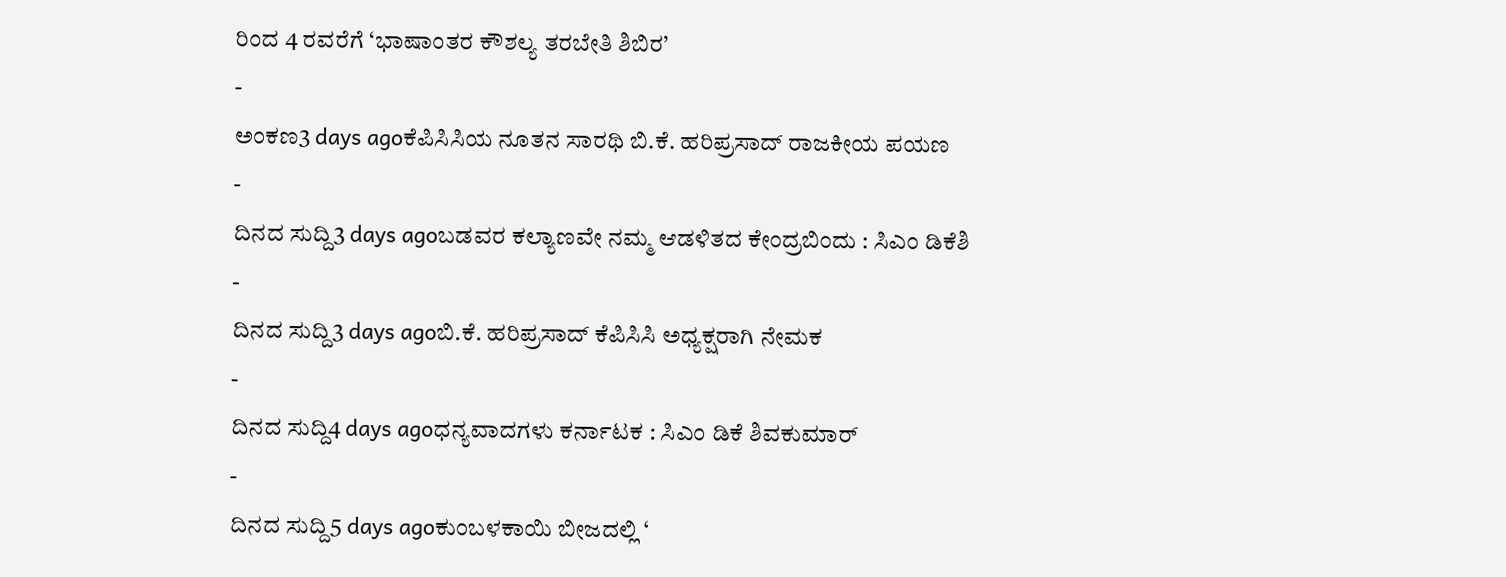ರಿಂದ 4 ರವರೆಗೆ ‘ಭಾಷಾಂತರ ಕೌಶಲ್ಯ ತರಬೇತಿ ಶಿಬಿರ’
-
ಅಂಕಣ3 days agoಕೆಪಿಸಿಸಿಯ ನೂತನ ಸಾರಥಿ ಬಿ.ಕೆ. ಹರಿಪ್ರಸಾದ್ ರಾಜಕೀಯ ಪಯಣ
-
ದಿನದ ಸುದ್ದಿ3 days agoಬಡವರ ಕಲ್ಯಾಣವೇ ನಮ್ಮ ಆಡಳಿತದ ಕೇಂದ್ರಬಿಂದು : ಸಿಎಂ ಡಿಕೆಶಿ
-
ದಿನದ ಸುದ್ದಿ3 days agoಬಿ.ಕೆ. ಹರಿಪ್ರಸಾದ್ ಕೆಪಿಸಿಸಿ ಅಧ್ಯಕ್ಷರಾಗಿ ನೇಮಕ
-
ದಿನದ ಸುದ್ದಿ4 days agoಧನ್ಯವಾದಗಳು ಕರ್ನಾಟಕ : ಸಿಎಂ ಡಿಕೆ ಶಿವಕುಮಾರ್
-
ದಿನದ ಸುದ್ದಿ5 days agoಕುಂಬಳಕಾಯಿ ಬೀಜದಲ್ಲಿ ‘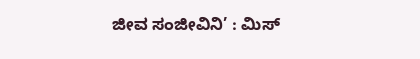ಜೀವ ಸಂಜೀವಿನಿ’ : ಮಿಸ್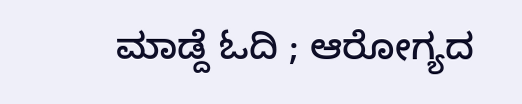ಮಾಡ್ದೆ ಓದಿ ; ಆರೋಗ್ಯದ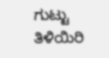ಗುಟ್ಟು ತಿಳಿಯಿರಿ